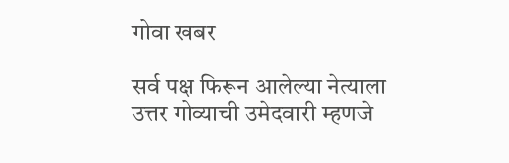गोवा खबर

सर्व पक्ष फिरून आलेल्या नेत्याला उत्तर गोव्याची उमेदवारी म्हणजे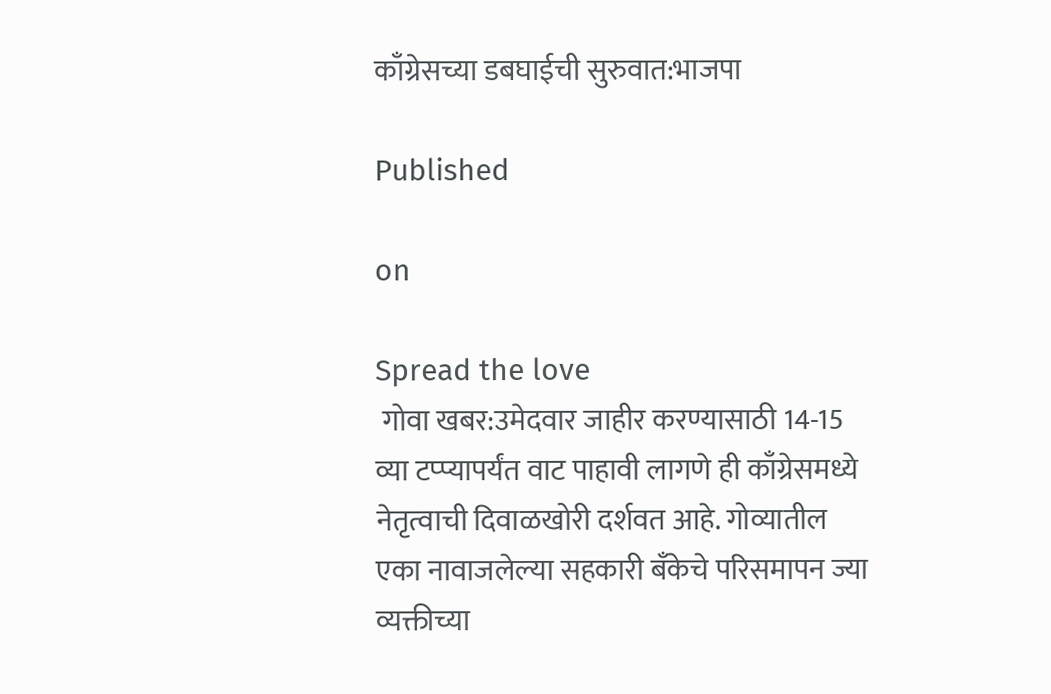काँग्रेसच्या डबघाईची सुरुवात:भाजपा

Published

on

Spread the love
 गोवा खबर:उमेदवार जाहीर करण्यासाठी 14-15 व्या टप्प्यापर्यंत वाट पाहावी लागणे ही काँग्रेसमध्ये नेतृत्वाची दिवाळखोरी दर्शवत आहे. गोव्यातील एका नावाजलेल्या सहकारी बँकेचे परिसमापन ज्या व्यक्तीच्या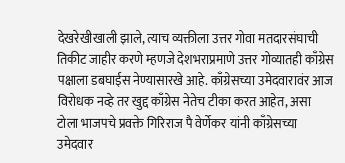देखरेखीखाली झाले, त्याच व्यक्तीला उत्तर गोवा मतदारसंघाची तिकीट जाहीर करणे म्हणजे देशभराप्रमाणे उत्तर गोव्यातही काँग्रेस पक्षाला डबघाईस नेण्यासारखे आहे. काँग्रेसच्या उमेदवारावंर आज विरोधक नव्हे तर खुद्द काँग्रेस नेतेच टीका करत आहेत, असा टोला भाजपचे प्रवक्ते गिरिराज पै वेर्णेकर यांनी काँग्रेसच्या उमेदवार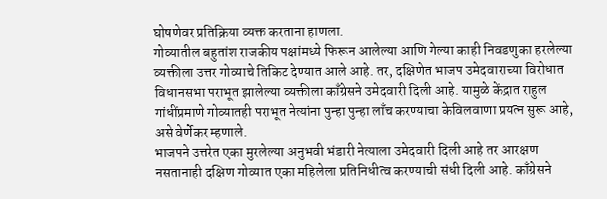घोषणेवर प्रतिक्रिया व्यक्त करताना हाणला.
गोव्यातील बहुतांश राजकीय पक्षांमध्ये फिरून आलेल्या आणि गेल्या काही निवडणुका हरलेल्या व्यक्तीला उत्तर गोव्याचे तिकिट देण्यात आले आहे. तर, दक्षिणेत भाजप उमेदवाराच्या विरोधात विधानसभा पराभूत झालेल्या व्यक्तीला काँग्रेसने उमेदवारी दिली आहे. यामुळे केंद्रात राहुल गांधींप्रमाणे गोव्यातही पराभूत नेत्यांना पुन्हा पुन्हा लाँच करण्याचा केविलवाणा प्रयत्न सुरू आहे, असे वेर्णेकर म्हणाले.
भाजपने उत्तरेत एका मुरलेल्या अनुभवी भंडारी नेत्याला उमेदवारी दिली आहे तर आरक्षण नसतानाही दक्षिण गोव्यात एका महिलेला प्रतिनिधीत्व करण्याची संधी दिली आहे. काँग्रेसने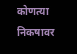कोणत्या निकषावर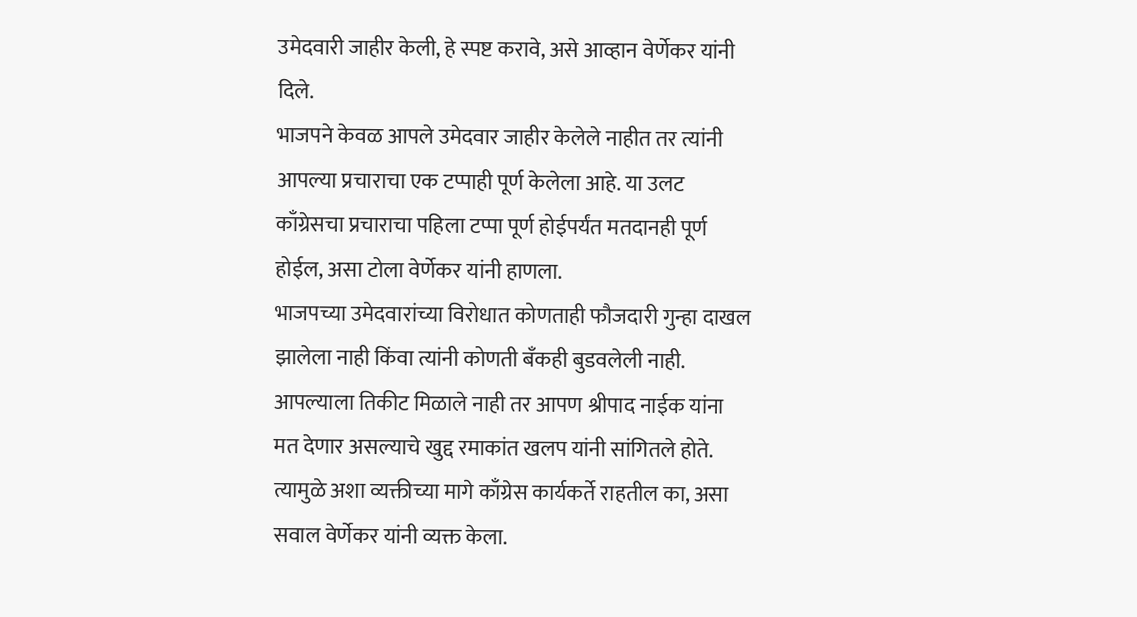उमेदवारी जाहीर केली, हे स्पष्ट करावे, असे आव्हान वेर्णेकर यांनी दिले.
भाजपने केवळ आपले उमेदवार जाहीर केलेले नाहीत तर त्यांनी आपल्या प्रचाराचा एक टप्पाही पूर्ण केलेला आहे. या उलट काँग्रेसचा प्रचाराचा पहिला टप्पा पूर्ण होईपर्यंत मतदानही पूर्ण होईल, असा टोला वेर्णेकर यांनी हाणला.
भाजपच्या उमेदवारांच्या विरोधात कोणताही फौजदारी गुन्हा दाखल झालेला नाही किंवा त्यांनी कोणती बँकही बुडवलेली नाही. आपल्याला तिकीट मिळाले नाही तर आपण श्रीपाद नाईक यांना मत देणार असल्याचे खुद्द रमाकांत खलप यांनी सांगितले होते. त्यामुळे अशा व्यक्तीच्या मागे काँग्रेस कार्यकर्ते राहतील का, असा सवाल वेर्णेकर यांनी व्यक्त केला.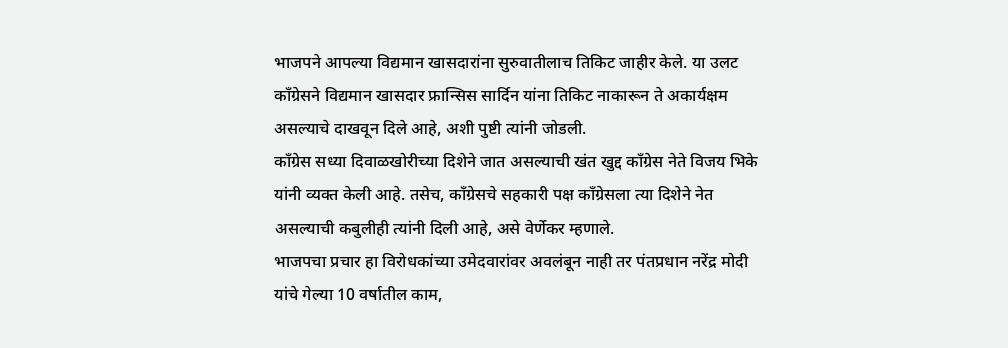भाजपने आपल्या विद्यमान खासदारांना सुरुवातीलाच तिकिट जाहीर केले. या उलट काँग्रेसने विद्यमान खासदार फ्रान्सिस सार्दिन यांना तिकिट नाकारून ते अकार्यक्षम असल्याचे दाखवून दिले आहे, अशी पुष्टी त्यांनी जोडली.
काँग्रेस सध्या दिवाळखोरीच्या दिशेने जात असल्याची खंत खुद्द काँग्रेस नेते विजय भिके यांनी व्यक्त केली आहे. तसेच, काँग्रेसचे सहकारी पक्ष काँग्रेसला त्या दिशेने नेत असल्याची कबुलीही त्यांनी दिली आहे, असे वेर्णेकर म्हणाले.
भाजपचा प्रचार हा विरोधकांच्या उमेदवारांवर अवलंबून नाही तर पंतप्रधान नरेंद्र मोदी यांचे गेल्या 10 वर्षातील काम,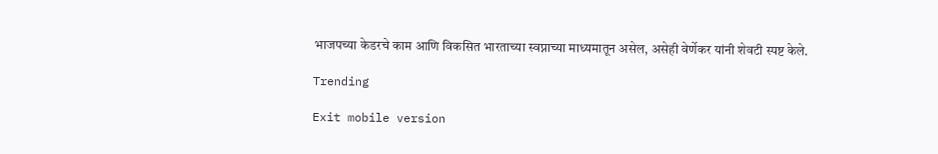भाजपच्या केडरचे काम आणि विकसित भारताच्या स्वप्नाच्या माध्यमातून असेल, असेही वेर्णेकर यांनी शेवटी स्पष्ट केले.

Trending

Exit mobile version